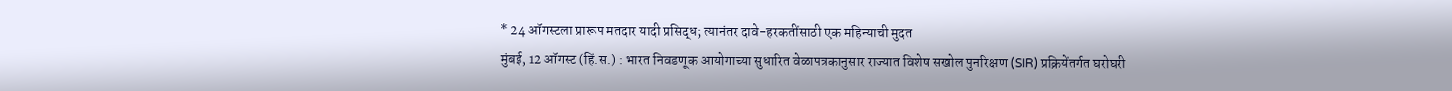* 24 ऑगस्टला प्रारूप मतदार यादी प्रसिद्ध; त्यानंतर दावे-हरकतींसाठी एक महिन्याची मुदत
मुंबई, 12 ऑगस्ट (हिं.स.) : भारत निवडणूक आयोगाच्या सुधारित वेळापत्रकानुसार राज्यात विशेष सखोल पुनरिक्षण (SIR) प्रक्रियेंतर्गत घरोघरी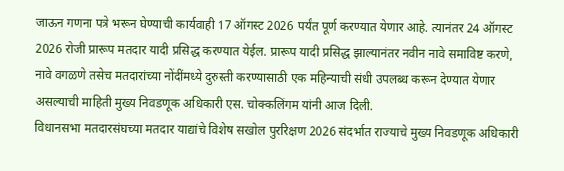जाऊन गणना पत्रे भरून घेण्याची कार्यवाही 17 ऑगस्ट 2026 पर्यंत पूर्ण करण्यात येणार आहे. त्यानंतर 24 ऑगस्ट 2026 रोजी प्रारूप मतदार यादी प्रसिद्ध करण्यात येईल. प्रारूप यादी प्रसिद्ध झाल्यानंतर नवीन नावे समाविष्ट करणे, नावे वगळणे तसेच मतदारांच्या नोंदींमध्ये दुरुस्ती करण्यासाठी एक महिन्याची संधी उपलब्ध करून देण्यात येणार असल्याची माहिती मुख्य निवडणूक अधिकारी एस. चोक्कलिंगम यांनी आज दिली.
विधानसभा मतदारसंघच्या मतदार याद्यांचे विशेष सखोल पुररिक्षण 2026 संदर्भात राज्याचे मुख्य निवडणूक अधिकारी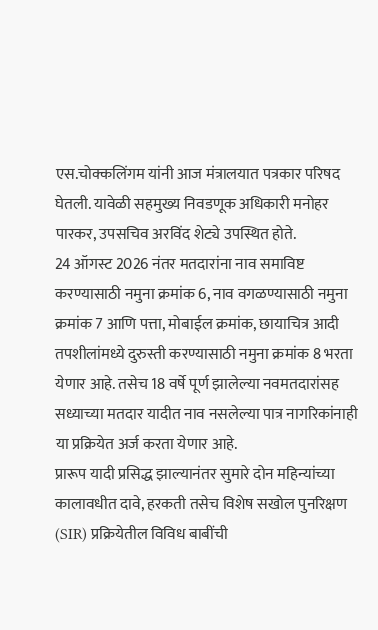एस.चोक्कलिंगम यांनी आज मंत्रालयात पत्रकार परिषद घेतली. यावेळी सहमुख्य निवडणूक अधिकारी मनोहर पारकर, उपसचिव अरविंद शेट्ये उपस्थित होते.
24 ऑगस्ट 2026 नंतर मतदारांना नाव समाविष्ट करण्यासाठी नमुना क्रमांक 6, नाव वगळण्यासाठी नमुना क्रमांक 7 आणि पत्ता, मोबाईल क्रमांक, छायाचित्र आदी तपशीलांमध्ये दुरुस्ती करण्यासाठी नमुना क्रमांक 8 भरता येणार आहे. तसेच 18 वर्षे पूर्ण झालेल्या नवमतदारांसह सध्याच्या मतदार यादीत नाव नसलेल्या पात्र नागरिकांनाही या प्रक्रियेत अर्ज करता येणार आहे.
प्रारूप यादी प्रसिद्ध झाल्यानंतर सुमारे दोन महिन्यांच्या कालावधीत दावे, हरकती तसेच विशेष सखोल पुनरिक्षण (SIR) प्रक्रियेतील विविध बाबींची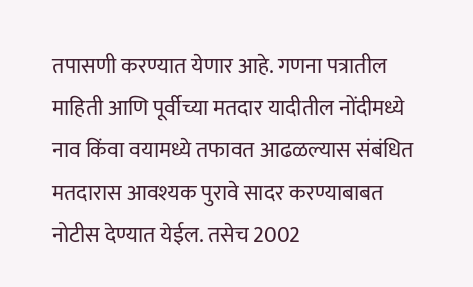तपासणी करण्यात येणार आहे. गणना पत्रातील माहिती आणि पूर्वीच्या मतदार यादीतील नोंदीमध्ये नाव किंवा वयामध्ये तफावत आढळल्यास संबंधित मतदारास आवश्यक पुरावे सादर करण्याबाबत नोटीस देण्यात येईल. तसेच 2002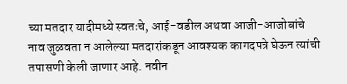च्या मतदार यादीमध्ये स्वतःचे, आई-वडील अथवा आजी-आजोबांचे नाव जुळवता न आलेल्या मतदारांकडून आवश्यक कागदपत्रे घेऊन त्यांची तपासणी केली जाणार आहे. नवीन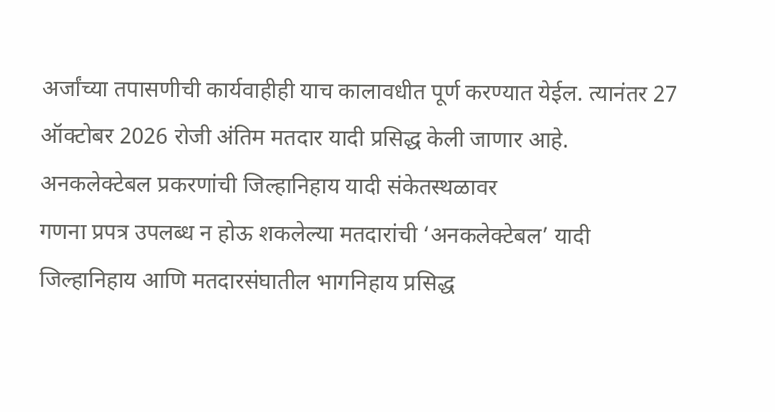अर्जांच्या तपासणीची कार्यवाहीही याच कालावधीत पूर्ण करण्यात येईल. त्यानंतर 27 ऑक्टोबर 2026 रोजी अंतिम मतदार यादी प्रसिद्ध केली जाणार आहे.
अनकलेक्टेबल प्रकरणांची जिल्हानिहाय यादी संकेतस्थळावर
गणना प्रपत्र उपलब्ध न होऊ शकलेल्या मतदारांची ‘अनकलेक्टेबल’ यादी जिल्हानिहाय आणि मतदारसंघातील भागनिहाय प्रसिद्ध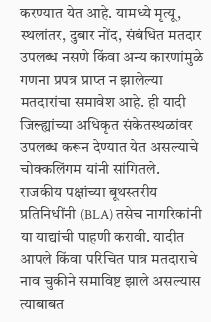करण्यात येत आहे. यामध्ये मृत्यू, स्थलांतर, दुबार नोंद, संबंधित मतदार उपलब्ध नसणे किंवा अन्य कारणांमुळे गणना प्रपत्र प्राप्त न झालेल्या मतदारांचा समावेश आहे. ही यादी जिल्ह्यांच्या अधिकृत संकेतस्थळांवर उपलब्ध करून देण्यात येत असल्याचे चोक्कलिंगम यांनी सांगितले.
राजकीय पक्षांच्या बूथस्तरीय प्रतिनिधींनी (BLA) तसेच नागरिकांनी या याद्यांची पाहणी करावी. यादीत आपले किंवा परिचित पात्र मतदाराचे नाव चुकीने समाविष्ट झाले असल्यास त्याबाबत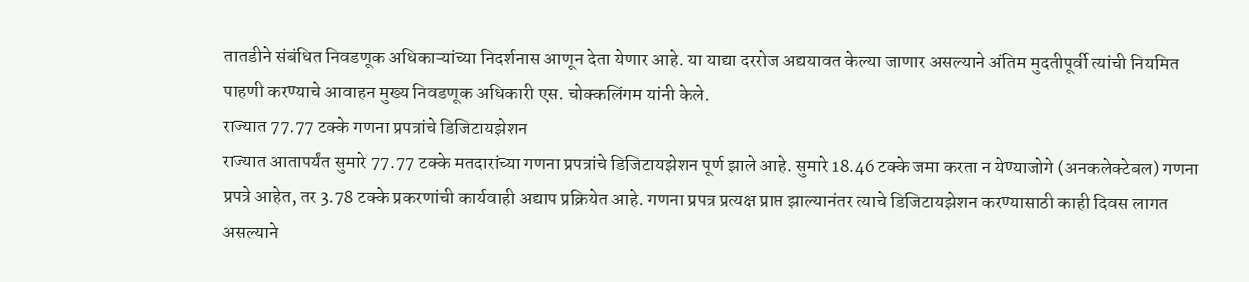तातडीने संबंधित निवडणूक अधिकाऱ्यांच्या निदर्शनास आणून देता येणार आहे. या याद्या दररोज अद्ययावत केल्या जाणार असल्याने अंतिम मुदतीपूर्वी त्यांची नियमित पाहणी करण्याचे आवाहन मुख्य निवडणूक अधिकारी एस. चोक्कलिंगम यांनी केले.
राज्यात 77.77 टक्के गणना प्रपत्रांचे डिजिटायझेशन
राज्यात आतापर्यंत सुमारे 77.77 टक्के मतदारांच्या गणना प्रपत्रांचे डिजिटायझेशन पूर्ण झाले आहे. सुमारे 18.46 टक्के जमा करता न येण्याजोगे (अनकलेक्टेबल) गणना प्रपत्रे आहेत, तर 3.78 टक्के प्रकरणांची कार्यवाही अद्याप प्रक्रियेत आहे. गणना प्रपत्र प्रत्यक्ष प्राप्त झाल्यानंतर त्याचे डिजिटायझेशन करण्यासाठी काही दिवस लागत असल्याने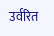उर्वरित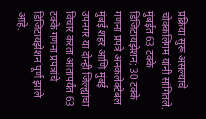प्रक्रिया सुरू असल्याचे चोक्कलिंगम यांनी सांगितले.
मुंबईत 63 टक्के डिजिटायझेशन; 30 टक्के गणना प्रपत्रे अनकलेक्टेबल
मुंबई शहर आणि मुंबई उपनगर या दोन्ही जिल्ह्यांचा विचार करता आतापर्यंत 63 टक्के गणना प्रपत्रांचे डिजिटायझेशन पूर्ण झाले आहे.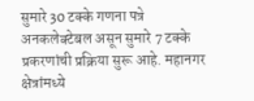सुमारे 30 टक्के गणना पत्रे अनकलेक्टेबल असून सुमारे 7 टक्के प्रकरणांची प्रक्रिया सुरू आहे. महानगर क्षेत्रांमध्ये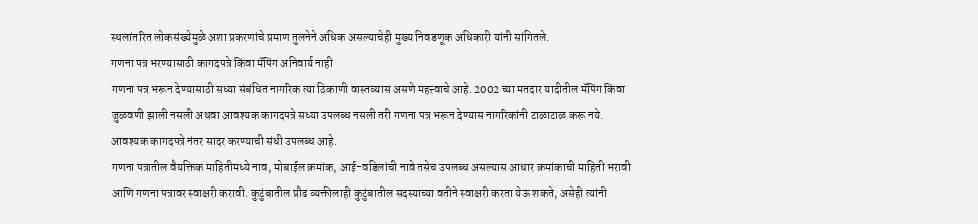स्थलांतरित लोकसंख्येमुळे अशा प्रकरणांचे प्रमाण तुलनेने अधिक असल्याचेही मुख्य निवडणूक अधिकारी यांनी सांगितले.
गणना पत्र भरण्यासाठी कागदपत्रे किंवा मॅपिंग अनिवार्य नाही
गणना पत्र भरून देण्यासाठी सध्या संबंधित नागरिक त्या ठिकाणी वास्तव्यास असणे महत्त्वाचे आहे. 2002 च्या मतदार यादीतील मॅपिंग किंवा जुळवणी झाली नसली अथवा आवश्यक कागदपत्रे सध्या उपलब्ध नसली तरी गणना पत्र भरून देण्यास नागरिकांनी टाळाटाळ करू नये. आवश्यक कागदपत्रे नंतर सादर करण्याची संधी उपलब्ध आहे.
गणना पत्रातील वैयक्तिक माहितीमध्ये नाव, मोबाईल क्रमांक, आई-वडिलांची नावे तसेच उपलब्ध असल्यास आधार क्रमांकाची माहिती भरावी आणि गणना पत्रावर स्वाक्षरी करावी. कुटुंबातील प्रौढ व्यक्तीलाही कुटुंबातील सदस्याच्या वतीने स्वाक्षरी करता येऊ शकते, असेही त्यांनी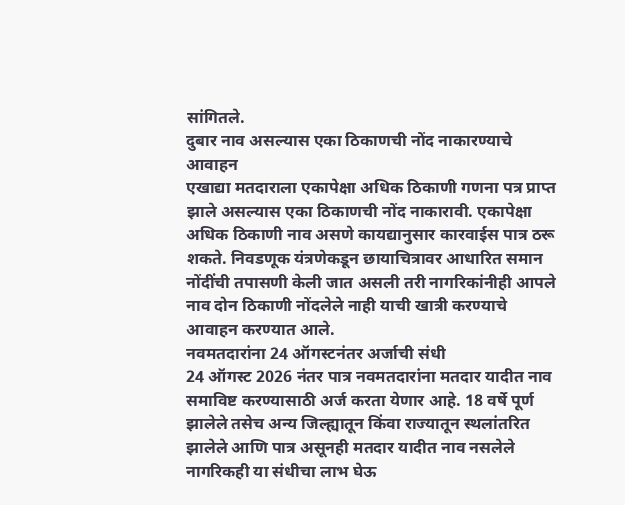सांगितले.
दुबार नाव असल्यास एका ठिकाणची नोंद नाकारण्याचे आवाहन
एखाद्या मतदाराला एकापेक्षा अधिक ठिकाणी गणना पत्र प्राप्त झाले असल्यास एका ठिकाणची नोंद नाकारावी. एकापेक्षा अधिक ठिकाणी नाव असणे कायद्यानुसार कारवाईस पात्र ठरू शकते. निवडणूक यंत्रणेकडून छायाचित्रावर आधारित समान नोंदींची तपासणी केली जात असली तरी नागरिकांनीही आपले नाव दोन ठिकाणी नोंदलेले नाही याची खात्री करण्याचे आवाहन करण्यात आले.
नवमतदारांना 24 ऑगस्टनंतर अर्जाची संधी
24 ऑगस्ट 2026 नंतर पात्र नवमतदारांना मतदार यादीत नाव समाविष्ट करण्यासाठी अर्ज करता येणार आहे. 18 वर्षे पूर्ण झालेले तसेच अन्य जिल्ह्यातून किंवा राज्यातून स्थलांतरित झालेले आणि पात्र असूनही मतदार यादीत नाव नसलेले नागरिकही या संधीचा लाभ घेऊ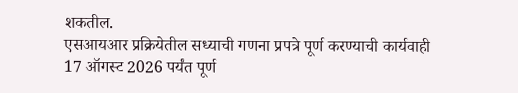शकतील.
एसआयआर प्रक्रियेतील सध्याची गणना प्रपत्रे पूर्ण करण्याची कार्यवाही 17 ऑगस्ट 2026 पर्यंत पूर्ण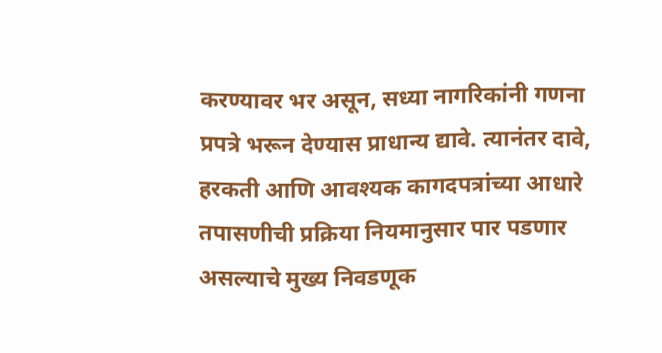करण्यावर भर असून, सध्या नागरिकांनी गणना प्रपत्रे भरून देण्यास प्राधान्य द्यावे. त्यानंतर दावे, हरकती आणि आवश्यक कागदपत्रांच्या आधारे तपासणीची प्रक्रिया नियमानुसार पार पडणार असल्याचे मुख्य निवडणूक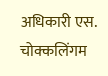अधिकारी एस. चोक्कलिंगम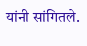यांनी सांगितले.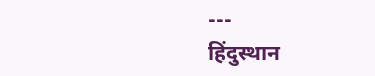---
हिंदुस्थान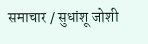समाचार / सुधांशू जोशी